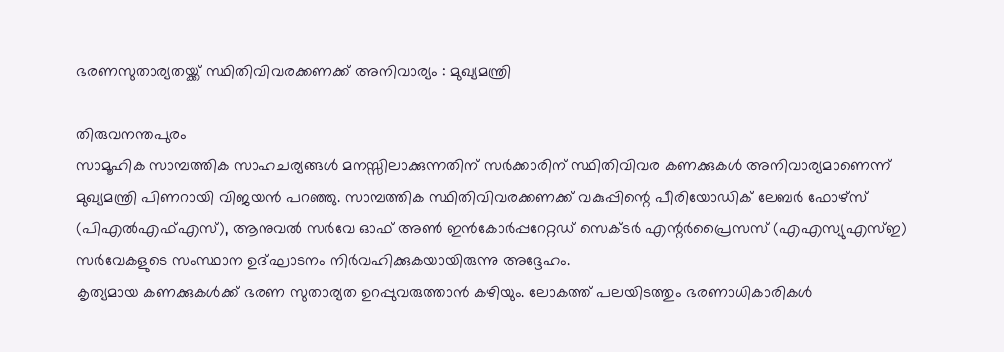ഭരണസുതാര്യതയ്ക്ക് സ്ഥിതിവിവരക്കണക്ക് അനിവാര്യം : മുഖ്യമന്ത്രി

തിരുവനന്തപുരം
സാമൂഹിക സാമ്പത്തിക സാഹചര്യങ്ങൾ മനസ്സിലാക്കുന്നതിന് സർക്കാരിന് സ്ഥിതിവിവര കണക്കുകൾ അനിവാര്യമാണെന്ന് മുഖ്യമന്ത്രി പിണറായി വിജയൻ പറഞ്ഞു. സാമ്പത്തിക സ്ഥിതിവിവരക്കണക്ക് വകുപ്പിന്റെ പീരിയോഡിക് ലേബർ ഫോഴ്സ് (പിഎൽഎഫ്എസ്), ആനുവൽ സർവേ ഓഫ് അൺ ഇൻകോർപ്പറേറ്റഡ് സെക്ടർ എന്റർപ്രൈസസ് (എഎസ്യുഎസ്ഇ) സർവേകളുടെ സംസ്ഥാന ഉദ്ഘാടനം നിർവഹിക്കുകയായിരുന്നു അദ്ദേഹം.
കൃത്യമായ കണക്കുകൾക്ക് ഭരണ സുതാര്യത ഉറപ്പുവരുത്താൻ കഴിയും. ലോകത്ത് പലയിടത്തും ഭരണാധികാരികൾ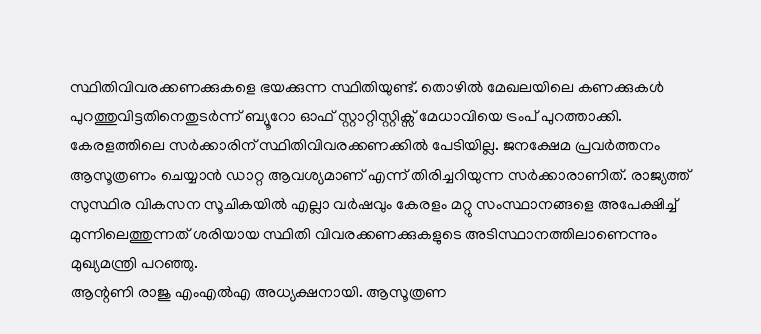സ്ഥിതിവിവരക്കണക്കുകളെ ഭയക്കുന്ന സ്ഥിതിയുണ്ട്. തൊഴിൽ മേഖലയിലെ കണക്കുകൾ പുറത്തുവിട്ടതിനെതുടർന്ന് ബ്യൂറോ ഓഫ് സ്റ്റാറ്റിസ്റ്റിക്സ് മേധാവിയെ ട്രംപ് പുറത്താക്കി.
കേരളത്തിലെ സർക്കാരിന് സ്ഥിതിവിവരക്കണക്കിൽ പേടിയില്ല. ജനക്ഷേമ പ്രവർത്തനം ആസൂത്രണം ചെയ്യാൻ ഡാറ്റ ആവശ്യമാണ് എന്ന് തിരിച്ചറിയുന്ന സർക്കാരാണിത്. രാജ്യത്ത് സുസ്ഥിര വികസന സൂചികയിൽ എല്ലാ വർഷവും കേരളം മറ്റു സംസ്ഥാനങ്ങളെ അപേക്ഷിച്ച് മുന്നിലെത്തുന്നത് ശരിയായ സ്ഥിതി വിവരക്കണക്കുകളുടെ അടിസ്ഥാനത്തിലാണെന്നും മുഖ്യമന്ത്രി പറഞ്ഞു.
ആന്റണി രാജു എംഎൽഎ അധ്യക്ഷനായി. ആസൂത്രണ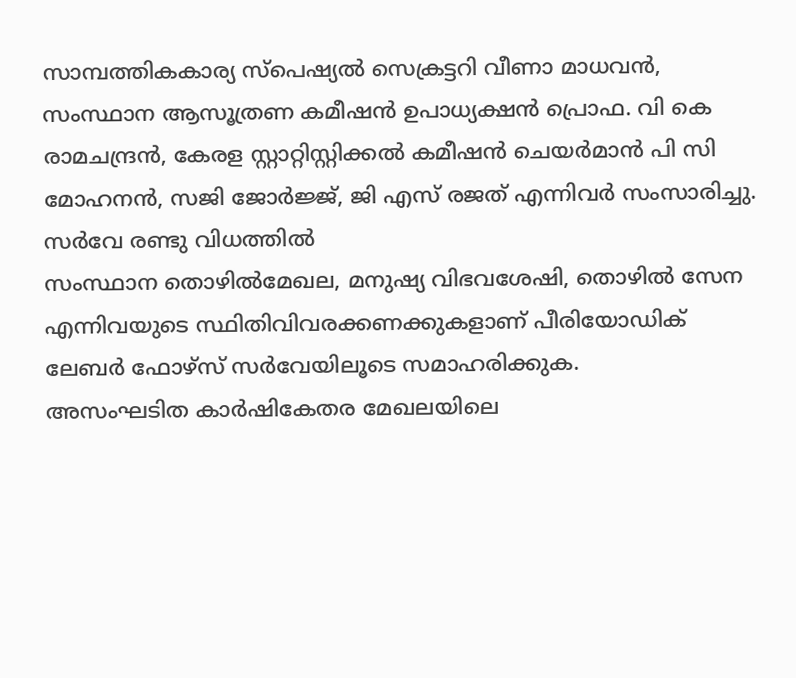സാമ്പത്തികകാര്യ സ്പെഷ്യൽ സെക്രട്ടറി വീണാ മാധവൻ, സംസ്ഥാന ആസൂത്രണ കമീഷൻ ഉപാധ്യക്ഷൻ പ്രൊഫ. വി കെ രാമചന്ദ്രൻ, കേരള സ്റ്റാറ്റിസ്റ്റിക്കൽ കമീഷൻ ചെയർമാൻ പി സി മോഹനൻ, സജി ജോർജ്ജ്, ജി എസ് രജത് എന്നിവർ സംസാരിച്ചു.
സർവേ രണ്ടു വിധത്തിൽ
സംസ്ഥാന തൊഴിൽമേഖല, മനുഷ്യ വിഭവശേഷി, തൊഴിൽ സേന എന്നിവയുടെ സ്ഥിതിവിവരക്കണക്കുകളാണ് പീരിയോഡിക് ലേബർ ഫോഴ്സ് സർവേയിലൂടെ സമാഹരിക്കുക.
അസംഘടിത കാർഷികേതര മേഖലയിലെ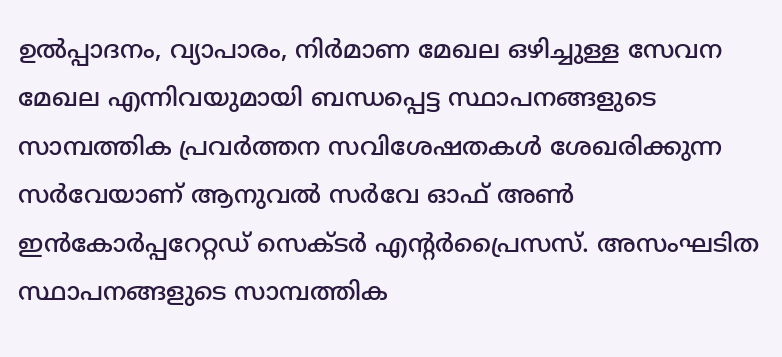ഉൽപ്പാദനം, വ്യാപാരം, നിർമാണ മേഖല ഒഴിച്ചുള്ള സേവന മേഖല എന്നിവയുമായി ബന്ധപ്പെട്ട സ്ഥാപനങ്ങളുടെ സാമ്പത്തിക പ്രവർത്തന സവിശേഷതകൾ ശേഖരിക്കുന്ന സർവേയാണ് ആനുവൽ സർവേ ഓഫ് അൺ ഇൻകോർപ്പറേറ്റഡ് സെക്ടർ എന്റർപ്രൈസസ്. അസംഘടിത സ്ഥാപനങ്ങളുടെ സാമ്പത്തിക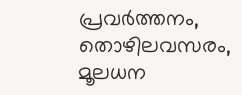പ്രവർത്തനം, തൊഴിലവസരം, മൂലധന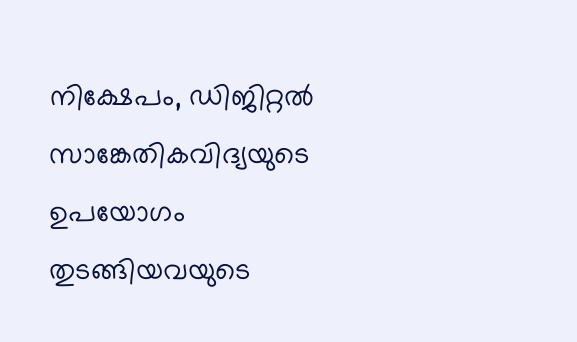നിക്ഷേപം, ഡിജിറ്റൽ സാങ്കേതികവിദ്യയുടെ ഉപയോഗം തുടങ്ങിയവയുടെ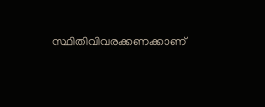സ്ഥിതിവിവരക്കണക്കാണ്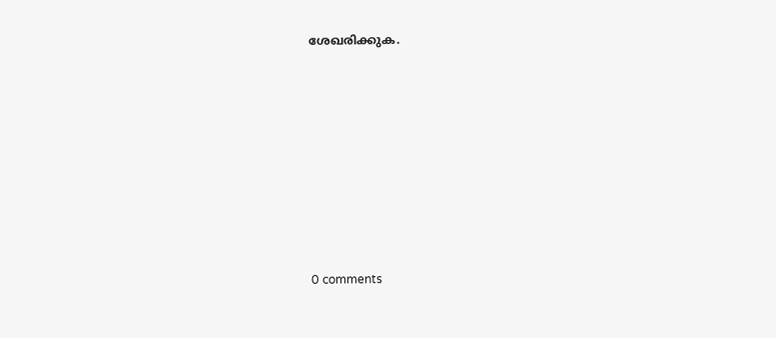ശേഖരിക്കുക.










0 comments